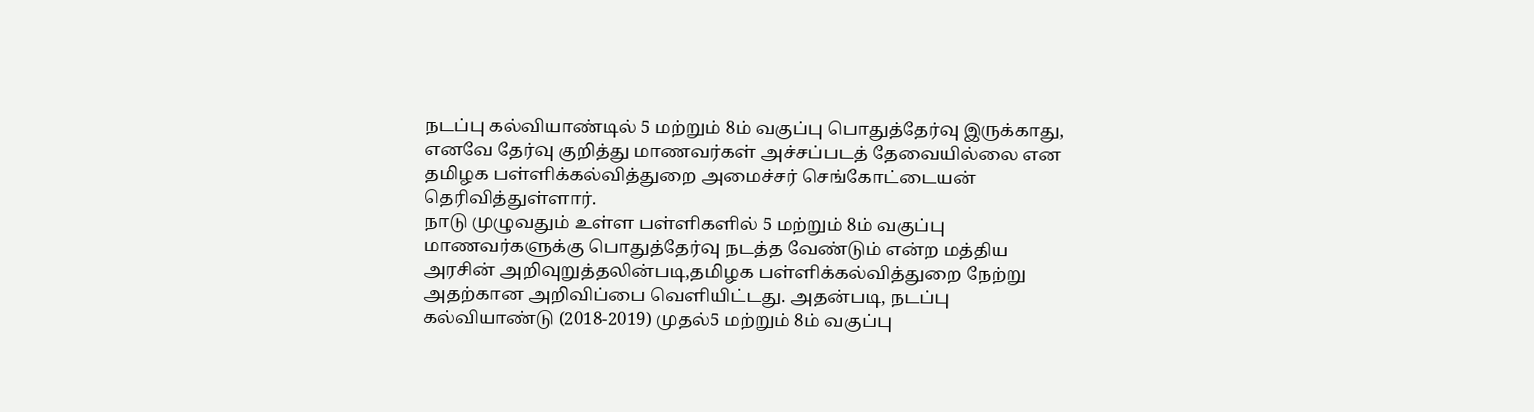நடப்பு கல்வியாண்டில் 5 மற்றும் 8ம் வகுப்பு பொதுத்தேர்வு இருக்காது, எனவே தேர்வு குறித்து மாணவர்கள் அச்சப்படத் தேவையில்லை என தமிழக பள்ளிக்கல்வித்துறை அமைச்சர் செங்கோட்டையன் தெரிவித்துள்ளார்.
நாடு முழுவதும் உள்ள பள்ளிகளில் 5 மற்றும் 8ம் வகுப்பு மாணவர்களுக்கு பொதுத்தேர்வு நடத்த வேண்டும் என்ற மத்திய அரசின் அறிவுறுத்தலின்படி,தமிழக பள்ளிக்கல்வித்துறை நேற்று அதற்கான அறிவிப்பை வெளியிட்டது. அதன்படி, நடப்பு கல்வியாண்டு (2018-2019) முதல்5 மற்றும் 8ம் வகுப்பு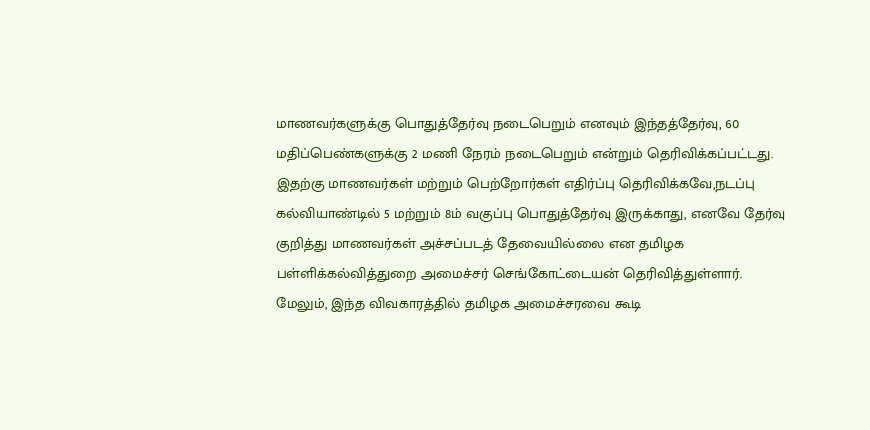மாணவர்களுக்கு பொதுத்தேர்வு நடைபெறும் எனவும் இந்தத்தேர்வு, 60 மதிப்பெண்களுக்கு 2 மணி நேரம் நடைபெறும் என்றும் தெரிவிக்கப்பட்டது.
இதற்கு மாணவர்கள் மற்றும் பெற்றோர்கள் எதிர்ப்பு தெரிவிக்கவே,நடப்பு கல்வியாண்டில் 5 மற்றும் 8ம் வகுப்பு பொதுத்தேர்வு இருக்காது, எனவே தேர்வு குறித்து மாணவர்கள் அச்சப்படத் தேவையில்லை என தமிழக பள்ளிக்கல்வித்துறை அமைச்சர் செங்கோட்டையன் தெரிவித்துள்ளார்.
மேலும், இந்த விவகாரத்தில் தமிழக அமைச்சரவை கூடி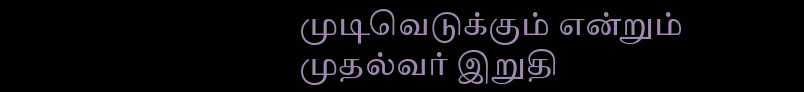முடிவெடுக்கும் என்றும் முதல்வர் இறுதி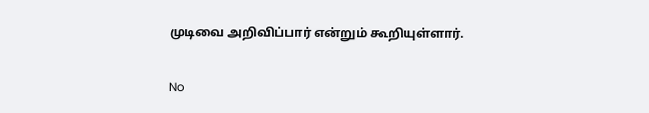முடிவை அறிவிப்பார் என்றும் கூறியுள்ளார்.

No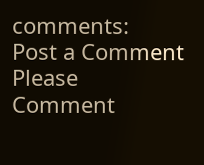comments:
Post a Comment
Please Comment